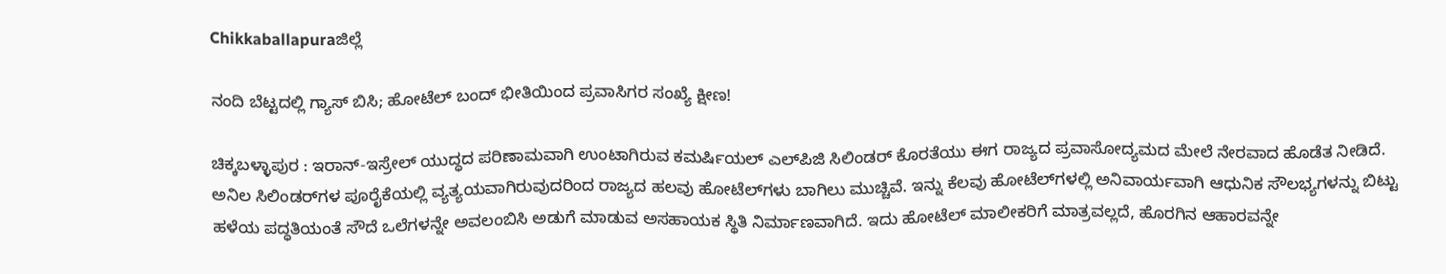Chikkaballapuraಜಿಲ್ಲೆ

ನಂದಿ ಬೆಟ್ಟದಲ್ಲಿ ಗ್ಯಾಸ್ ಬಿಸಿ; ಹೋಟೆಲ್ ಬಂದ್ ಭೀತಿಯಿಂದ ಪ್ರವಾಸಿಗರ ಸಂಖ್ಯೆ ಕ್ಷೀಣ!

ಚಿಕ್ಕಬಳ್ಳಾಪುರ : ಇರಾನ್-ಇಸ್ರೇಲ್ ಯುದ್ಧದ ಪರಿಣಾಮವಾಗಿ ಉಂಟಾಗಿರುವ ಕಮರ್ಷಿಯಲ್ ಎಲ್‌ಪಿಜಿ ಸಿಲಿಂಡರ್ ಕೊರತೆಯು ಈಗ ರಾಜ್ಯದ ಪ್ರವಾಸೋದ್ಯಮದ ಮೇಲೆ ನೇರವಾದ ಹೊಡೆತ ನೀಡಿದೆ. ಅನಿಲ ಸಿಲಿಂಡರ್‌ಗಳ ಪೂರೈಕೆಯಲ್ಲಿ ವ್ಯತ್ಯಯವಾಗಿರುವುದರಿಂದ ರಾಜ್ಯದ ಹಲವು ಹೋಟೆಲ್‌ಗಳು ಬಾಗಿಲು ಮುಚ್ಚಿವೆ. ಇನ್ನು ಕೆಲವು ಹೋಟೆಲ್‌ಗಳಲ್ಲಿ ಅನಿವಾರ್ಯವಾಗಿ ಆಧುನಿಕ ಸೌಲಭ್ಯಗಳನ್ನು ಬಿಟ್ಟು ಹಳೆಯ ಪದ್ಧತಿಯಂತೆ ಸೌದೆ ಒಲೆಗಳನ್ನೇ ಅವಲಂಬಿಸಿ ಅಡುಗೆ ಮಾಡುವ ಅಸಹಾಯಕ ಸ್ಥಿತಿ ನಿರ್ಮಾಣವಾಗಿದೆ. ಇದು ಹೋಟೆಲ್ ಮಾಲೀಕರಿಗೆ ಮಾತ್ರವಲ್ಲದೆ, ಹೊರಗಿನ ಆಹಾರವನ್ನೇ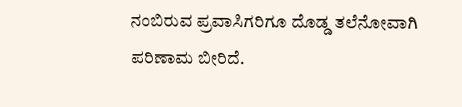ನಂಬಿರುವ ಪ್ರವಾಸಿಗರಿಗೂ ದೊಡ್ಡ ತಲೆನೋವಾಗಿ ಪರಿಣಾಮ ಬೀರಿದೆ.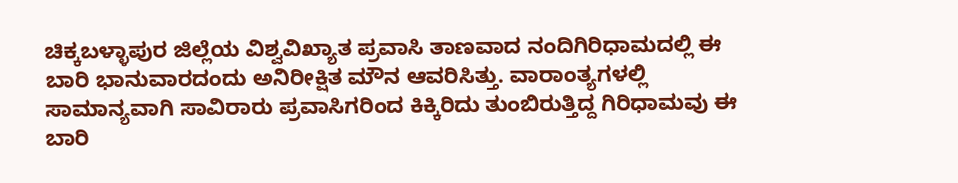ಚಿಕ್ಕಬಳ್ಳಾಪುರ ಜಿಲ್ಲೆಯ ವಿಶ್ವವಿಖ್ಯಾತ ಪ್ರವಾಸಿ ತಾಣವಾದ ನಂದಿಗಿರಿಧಾಮದಲ್ಲಿ ಈ ಬಾರಿ ಭಾನುವಾರದಂದು ಅನಿರೀಕ್ಷಿತ ಮೌನ ಆವರಿಸಿತ್ತು. ವಾರಾಂತ್ಯಗಳಲ್ಲಿ ಸಾಮಾನ್ಯವಾಗಿ ಸಾವಿರಾರು ಪ್ರವಾಸಿಗರಿಂದ ಕಿಕ್ಕಿರಿದು ತುಂಬಿರುತ್ತಿದ್ದ ಗಿರಿಧಾಮವು ಈ ಬಾರಿ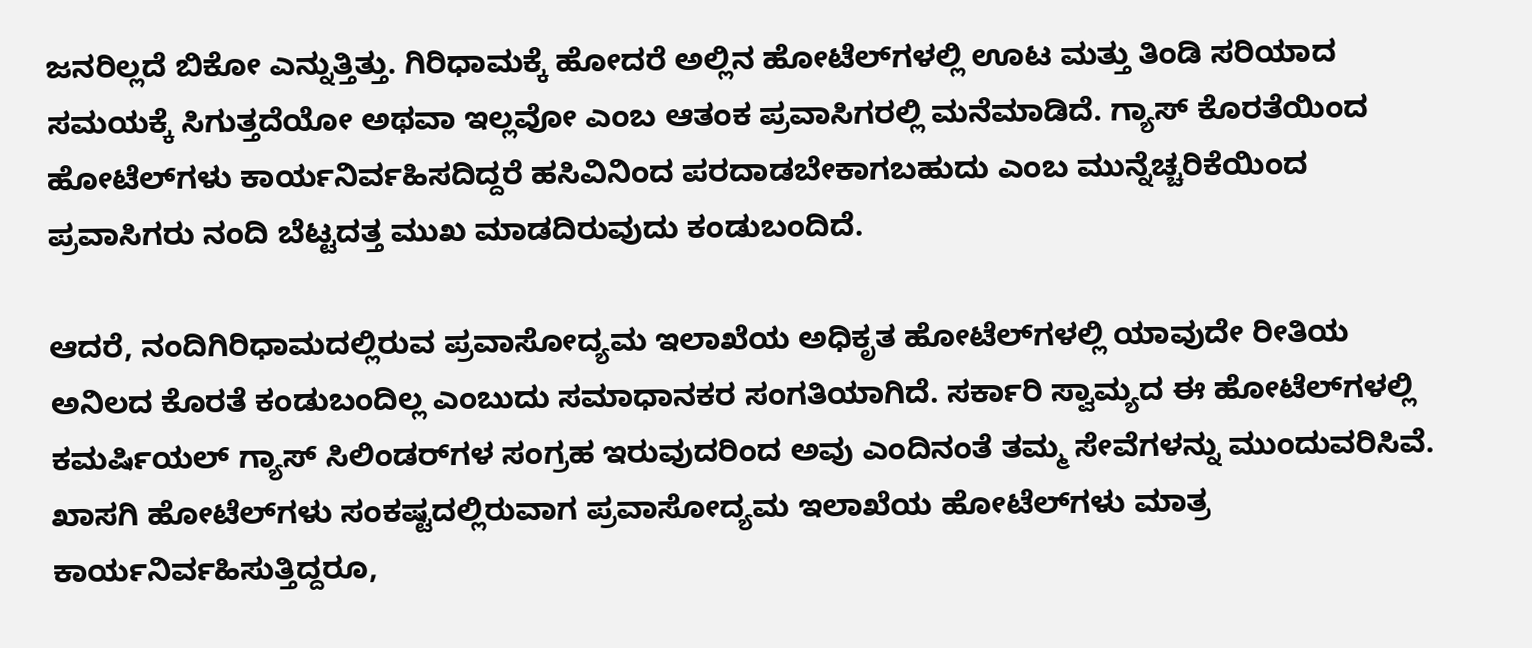ಜನರಿಲ್ಲದೆ ಬಿಕೋ ಎನ್ನುತ್ತಿತ್ತು. ಗಿರಿಧಾಮಕ್ಕೆ ಹೋದರೆ ಅಲ್ಲಿನ ಹೋಟೆಲ್‌ಗಳಲ್ಲಿ ಊಟ ಮತ್ತು ತಿಂಡಿ ಸರಿಯಾದ ಸಮಯಕ್ಕೆ ಸಿಗುತ್ತದೆಯೋ ಅಥವಾ ಇಲ್ಲವೋ ಎಂಬ ಆತಂಕ ಪ್ರವಾಸಿಗರಲ್ಲಿ ಮನೆಮಾಡಿದೆ. ಗ್ಯಾಸ್ ಕೊರತೆಯಿಂದ ಹೋಟೆಲ್‌ಗಳು ಕಾರ್ಯನಿರ್ವಹಿಸದಿದ್ದರೆ ಹಸಿವಿನಿಂದ ಪರದಾಡಬೇಕಾಗಬಹುದು ಎಂಬ ಮುನ್ನೆಚ್ಚರಿಕೆಯಿಂದ ಪ್ರವಾಸಿಗರು ನಂದಿ ಬೆಟ್ಟದತ್ತ ಮುಖ ಮಾಡದಿರುವುದು ಕಂಡುಬಂದಿದೆ.

ಆದರೆ, ನಂದಿಗಿರಿಧಾಮದಲ್ಲಿರುವ ಪ್ರವಾಸೋದ್ಯಮ ಇಲಾಖೆಯ ಅಧಿಕೃತ ಹೋಟೆಲ್‌ಗಳಲ್ಲಿ ಯಾವುದೇ ರೀತಿಯ ಅನಿಲದ ಕೊರತೆ ಕಂಡುಬಂದಿಲ್ಲ ಎಂಬುದು ಸಮಾಧಾನಕರ ಸಂಗತಿಯಾಗಿದೆ. ಸರ್ಕಾರಿ ಸ್ವಾಮ್ಯದ ಈ ಹೋಟೆಲ್‌ಗಳಲ್ಲಿ ಕಮರ್ಷಿಯಲ್ ಗ್ಯಾಸ್ ಸಿಲಿಂಡರ್‌ಗಳ ಸಂಗ್ರಹ ಇರುವುದರಿಂದ ಅವು ಎಂದಿನಂತೆ ತಮ್ಮ ಸೇವೆಗಳನ್ನು ಮುಂದುವರಿಸಿವೆ. ಖಾಸಗಿ ಹೋಟೆಲ್‌ಗಳು ಸಂಕಷ್ಟದಲ್ಲಿರುವಾಗ ಪ್ರವಾಸೋದ್ಯಮ ಇಲಾಖೆಯ ಹೋಟೆಲ್‌ಗಳು ಮಾತ್ರ ಕಾರ್ಯನಿರ್ವಹಿಸುತ್ತಿದ್ದರೂ,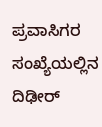ಪ್ರವಾಸಿಗರ ಸಂಖ್ಯೆಯಲ್ಲಿನ ದಿಢೀರ್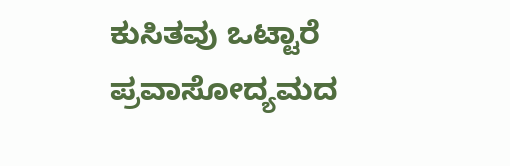ಕುಸಿತವು ಒಟ್ಟಾರೆ ಪ್ರವಾಸೋದ್ಯಮದ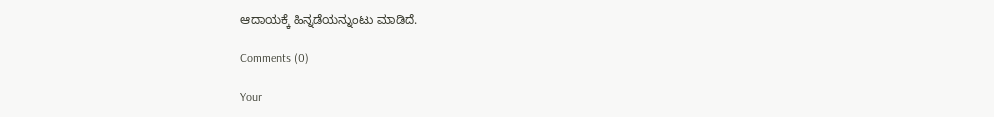ಆದಾಯಕ್ಕೆ ಹಿನ್ನಡೆಯನ್ನುಂಟು ಮಾಡಿದೆ.

Comments (0)

Your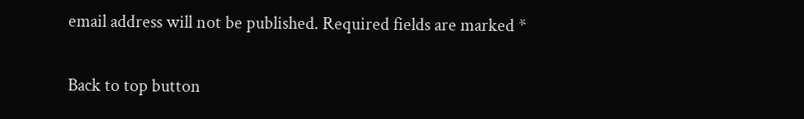email address will not be published. Required fields are marked *

Back to top button